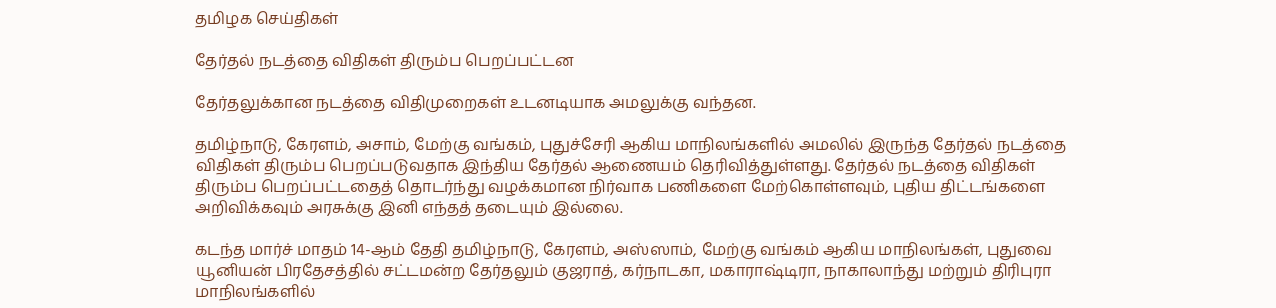தமிழக செய்திகள்

தேர்தல் நடத்தை விதிகள் திரும்ப பெறப்பட்டன

தேர்தலுக்கான நடத்தை விதிமுறைகள் உடனடியாக அமலுக்கு வந்தன.

தமிழ்நாடு, கேரளம், அசாம், மேற்கு வங்கம், புதுச்சேரி ஆகிய மாநிலங்களில் அமலில் இருந்த தேர்தல் நடத்தை விதிகள் திரும்ப பெறப்படுவதாக இந்திய தேர்தல் ஆணையம் தெரிவித்துள்ளது. தேர்தல் நடத்தை விதிகள் திரும்ப பெறப்பட்டதைத் தொடர்ந்து வழக்கமான நிர்வாக பணிகளை மேற்கொள்ளவும், புதிய திட்டங்களை அறிவிக்கவும் அரசுக்கு இனி எந்தத் தடையும் இல்லை.

கடந்த மார்ச் மாதம் 14-ஆம் தேதி தமிழ்நாடு, கேரளம், அஸ்ஸாம், மேற்கு வங்கம் ஆகிய மாநிலங்கள், புதுவை யூனியன் பிரதேசத்தில் சட்டமன்ற தேர்தலும் குஜராத், கர்நாடகா, மகாராஷ்டிரா, நாகாலாந்து மற்றும் திரிபுரா மாநிலங்களில்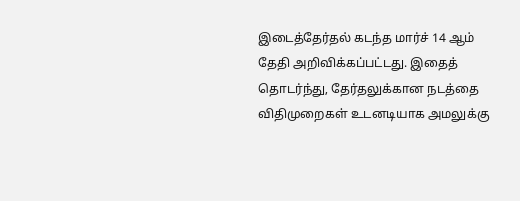இடைத்தேர்தல் கடந்த மார்ச் 14 ஆம் தேதி அறிவிக்கப்பட்டது. இதைத் தொடர்ந்து, தேர்தலுக்கான நடத்தை விதிமுறைகள் உடனடியாக அமலுக்கு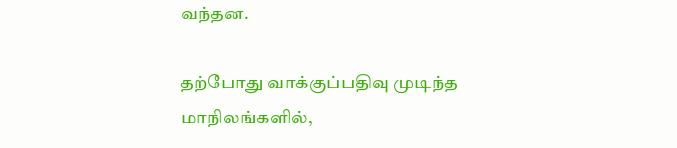வந்தன.

தற்போது வாக்குப்பதிவு முடிந்த மாநிலங்களில்,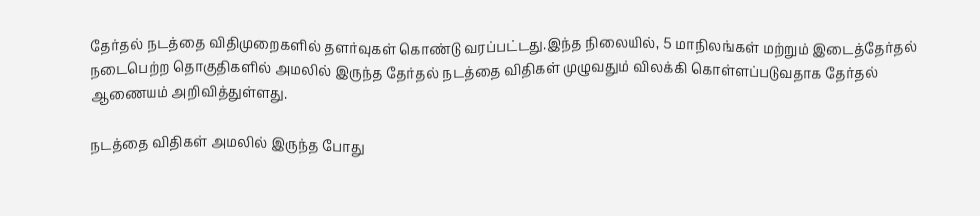தேர்தல் நடத்தை விதிமுறைகளில் தளர்வுகள் கொண்டு வரப்பட்டது.இந்த நிலையில், 5 மாநிலங்கள் மற்றும் இடைத்தேர்தல் நடைபெற்ற தொகுதிகளில் அமலில் இருந்த தேர்தல் நடத்தை விதிகள் முழுவதும் விலக்கி கொள்ளப்படுவதாக தேர்தல் ஆணையம் அறிவித்துள்ளது.

நடத்தை விதிகள் அமலில் இருந்த போது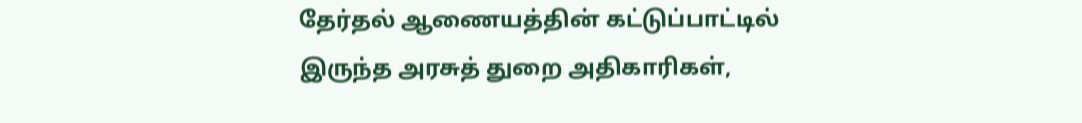தேர்தல் ஆணையத்தின் கட்டுப்பாட்டில் இருந்த அரசுத் துறை அதிகாரிகள்,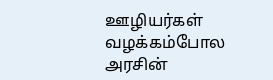ஊழியர்கள் வழக்கம்போல அரசின்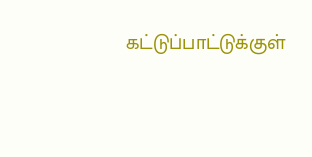கட்டுப்பாட்டுக்குள்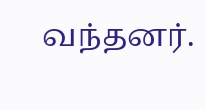வந்தனர்.